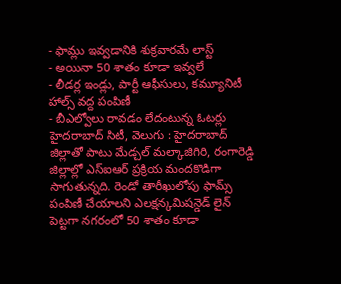- ఫామ్లు ఇవ్వడానికి శుక్రవారమే లాస్ట్
- అయినా 50 శాతం కూడా ఇవ్వలే
- లీడర్ల ఇండ్లు, పార్టీ ఆఫీసులు, కమ్యూనిటీ హాల్స్ వద్ద పంపిణీ
- బీఎల్వోలు రావడం లేదంటున్న ఓటర్లు
హైదరాబాద్ సిటీ, వెలుగు : హైదరాబాద్ జిల్లాతో పాటు మేడ్చల్ మల్కాజిగిరి, రంగారెడ్డి జిల్లాల్లో ఎస్ఐఆర్ ప్రక్రియ మందకొడిగా సాగుతున్నది. రెండో తారీఖులోపు ఫామ్స్ పంపిణీ చేయాలని ఎలక్షన్కమిషన్డెడ్ లైన్ పెట్టగా నగరంలో 50 శాతం కూడా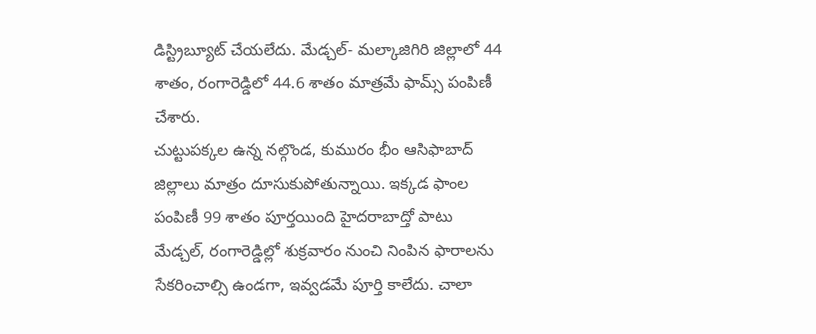డిస్ట్రిబ్యూట్ చేయలేదు. మేడ్చల్- మల్కాజిగిరి జిల్లాలో 44 శాతం, రంగారెడ్డిలో 44.6 శాతం మాత్రమే ఫామ్స్ పంపిణీ చేశారు.
చుట్టుపక్కల ఉన్న నల్గొండ, కుమురం భీం ఆసిఫాబాద్ జిల్లాలు మాత్రం దూసుకుపోతున్నాయి. ఇక్కడ ఫాంల పంపిణీ 99 శాతం పూర్తయింది హైదరాబాద్తో పాటు మేడ్చల్, రంగారెడ్డిల్లో శుక్రవారం నుంచి నింపిన ఫారాలను సేకరించాల్సి ఉండగా, ఇవ్వడమే పూర్తి కాలేదు. చాలా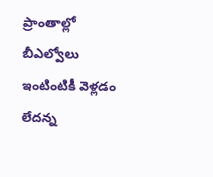ప్రాంతాల్లో బీఎల్వోలు ఇంటింటికీ వెళ్లడం లేదన్న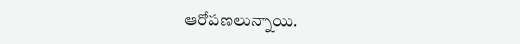ఆరోపణలున్నాయి.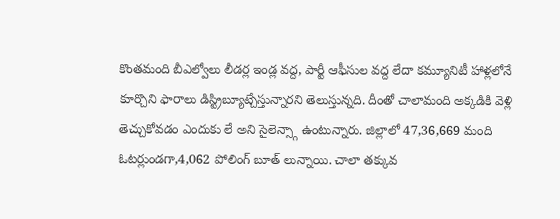కొంతమంది బీఎల్వోలు లీడర్ల ఇండ్ల వద్ద, పార్టీ ఆఫీసుల వద్ద లేదా కమ్యూనిటీ హాళ్లలోనే కూర్చొని ఫారాలు డిస్ట్రిబ్యూట్చేస్తున్నారని తెలుస్తున్నది. దీంతో చాలామంది అక్కడికి వెళ్లి తెచ్చుకోవడం ఎందుకు లే అని సైలెన్స్గా ఉంటున్నారు. జిల్లాలో 47,36,669 మంది ఓటర్లుండగా,4,062 పోలింగ్ బూత్ లున్నాయి. చాలా తక్కువ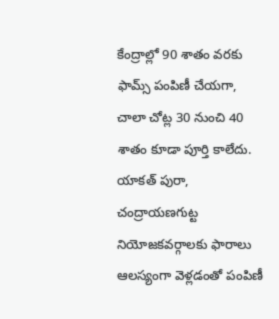కేంద్రాల్లో 90 శాతం వరకు ఫామ్స్ పంపిణీ చేయగా, చాలా చోట్ల 30 నుంచి 40 శాతం కూడా పూర్తి కాలేదు. యాకత్ పురా, చంద్రాయణగుట్ట నియోజకవర్గాలకు ఫారాలు ఆలస్యంగా వెళ్లడంతో పంపిణీ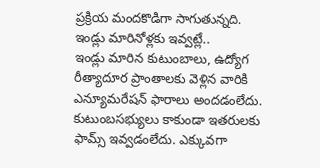ప్రక్రియ మందకొడిగా సాగుతున్నది.
ఇండ్లు మారినోళ్లకు ఇవ్వట్లే..
ఇండ్లు మారిన కుటుంబాలు, ఉద్యోగ రీత్యాదూర ప్రాంతాలకు వెళ్లిన వారికి ఎన్యూమరేషన్ ఫారాలు అందడంలేదు. కుటుంబసభ్యులు కాకుండా ఇతరులకు ఫామ్స్ ఇవ్వడంలేదు. ఎక్కువగా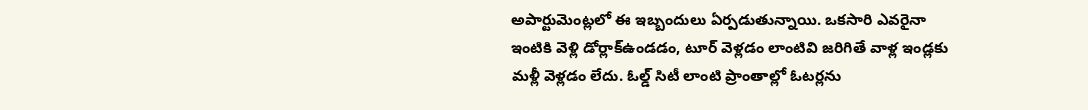అపార్టుమెంట్లలో ఈ ఇబ్బందులు ఏర్పడుతున్నాయి. ఒకసారి ఎవరైనా ఇంటికి వెళ్లి డోర్లాక్ఉండడం, టూర్ వెళ్లడం లాంటివి జరిగితే వాళ్ల ఇండ్లకు మళ్లీ వెళ్లడం లేదు. ఓల్డ్ సిటీ లాంటి ప్రాంతాల్లో ఓటర్లను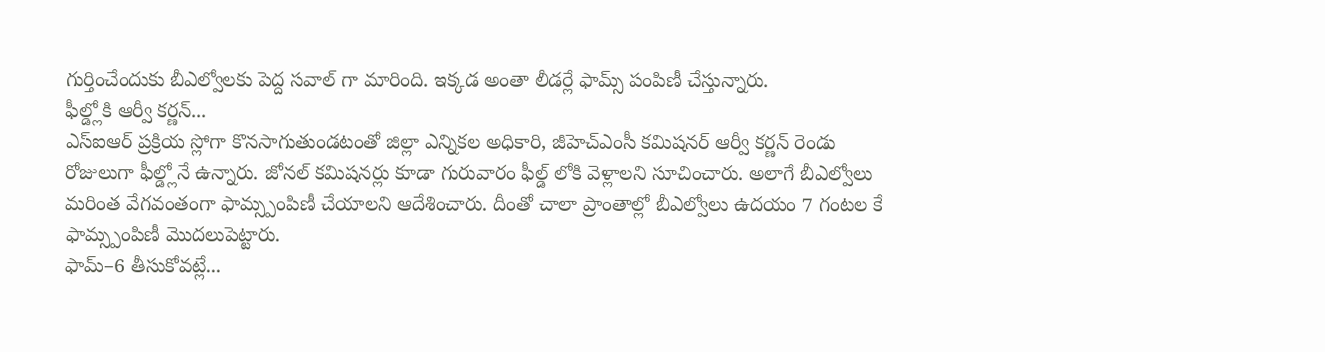గుర్తించేందుకు బీఎల్వోలకు పెద్ద సవాల్ గా మారింది. ఇక్కడ అంతా లీడర్లే ఫామ్స్ పంపిణీ చేస్తున్నారు.
ఫీల్డ్లోకి ఆర్వీ కర్ణన్...
ఎస్ఐఆర్ ప్రక్రియ స్లోగా కొనసాగుతుండటంతో జిల్లా ఎన్నికల అధికారి, జీహెచ్ఎంసీ కమిషనర్ ఆర్వీ కర్ణన్ రెండు రోజులుగా ఫీల్డ్లోనే ఉన్నారు. జోనల్ కమిషనర్లు కూడా గురువారం ఫీల్డ్ లోకి వెళ్లాలని సూచించారు. అలాగే బీఎల్వోలు మరింత వేగవంతంగా ఫామ్స్పంపిణీ చేయాలని ఆదేశించారు. దీంతో చాలా ప్రాంతాల్లో బీఎల్వోలు ఉదయం 7 గంటల కే ఫామ్స్పంపిణీ మొదలుపెట్టారు.
ఫామ్–6 తీసుకోవట్లే...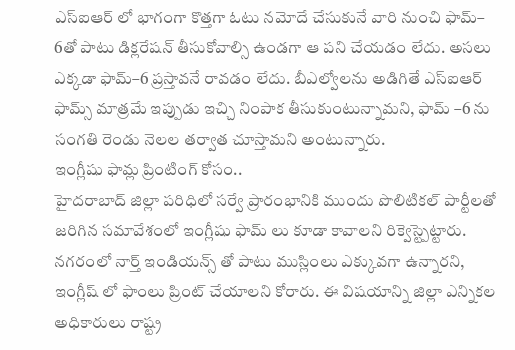ఎస్ఐఆర్ లో భాగంగా కొత్తగా ఓటు నమోదే చేసుకునే వారి నుంచి ఫామ్– 6తో పాటు డిక్లరేషన్ తీసుకోవాల్సి ఉండగా ఆ పని చేయడం లేదు. అసలు ఎక్కడా ఫామ్–6 ప్రస్తావనే రావడం లేదు. బీఎల్వోలను అడిగితే ఎస్ఐఆర్ ఫామ్స్ మాత్రమే ఇప్పుడు ఇచ్చి నింపాక తీసుకుంటున్నామని, ఫామ్ –6 ను సంగతి రెండు నెలల తర్వాత చూస్తామని అంటున్నారు.
ఇంగ్లీషు ఫామ్ల ప్రింటింగ్ కోసం..
హైదరాబాద్ జిల్లా పరిధిలో సర్వే ప్రారంభానికి ముందు పొలిటికల్ పార్టీలతో జరిగిన సమావేశంలో ఇంగ్లీషు ఫామ్ లు కూడా కావాలని రిక్వెస్ట్పెట్టారు. నగరంలో నార్త్ ఇండియన్స్ తో పాటు ముస్లింలు ఎక్కువగా ఉన్నారని, ఇంగ్లీష్ లో ఫాంలు ప్రింట్ చేయాలని కోరారు. ఈ విషయాన్ని జిల్లా ఎన్నికల అధికారులు రాష్ట్ర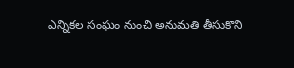ఎన్నికల సంఘం నుంచి అనుమతి తీసుకొని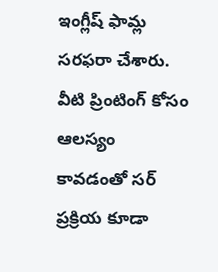ఇంగ్లీష్ ఫామ్ల సరఫరా చేశారు. వీటి ప్రింటింగ్ కోసం ఆలస్యం కావడంతో సర్ ప్రక్రియ కూడా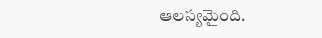ఆలస్యమైంది.